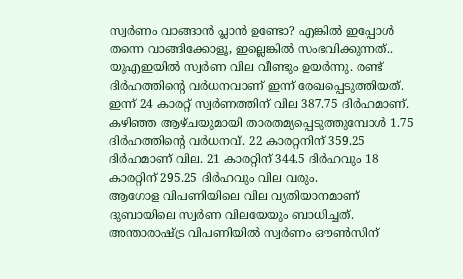സ്വർണം വാങ്ങാൻ പ്ലാൻ ഉണ്ടോ? എങ്കിൽ ഇപ്പോൾ തന്നെ വാങ്ങിക്കോളൂ, ഇല്ലെങ്കിൽ സംഭവിക്കുന്നത്..
യുഎഇയിൽ സ്വർണ വില വീണ്ടും ഉയർന്നു. രണ്ട് ദിർഹത്തിന്റെ വർധനവാണ് ഇന്ന് രേഖപ്പെടുത്തിയത്. ഇന്ന് 24 കാരറ്റ് സ്വർണത്തിന് വില 387.75 ദിർഹമാണ്. കഴിഞ്ഞ ആഴ്ചയുമായി താരതമ്യപ്പെടുത്തുമ്പോൾ 1.75 ദിർഹത്തിന്റെ വർധനവ്. 22 കാരറ്റനിന് 359.25 ദിർഹമാണ് വില. 21 കാരറ്റിന് 344.5 ദിർഹവും 18 കാരറ്റിന് 295.25 ദിർഹവും വില വരും.
ആഗോള വിപണിയിലെ വില വ്യതിയാനമാണ് ദുബായിലെ സ്വർണ വിലയേയും ബാധിച്ചത്. അന്താരാഷ്ട്ര വിപണിയിൽ സ്വർണം ഔൺസിന്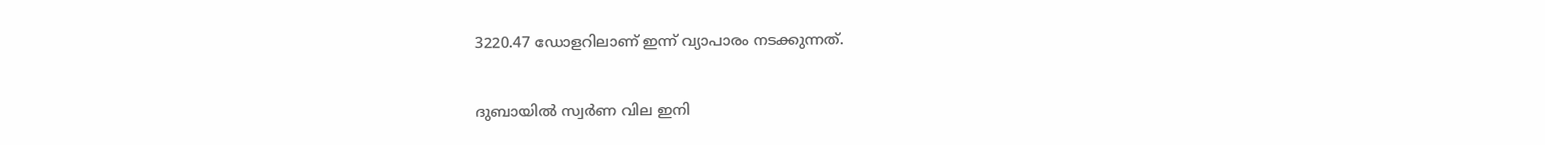3220.47 ഡോളറിലാണ് ഇന്ന് വ്യാപാരം നടക്കുന്നത്.

ദുബായിൽ സ്വർണ വില ഇനി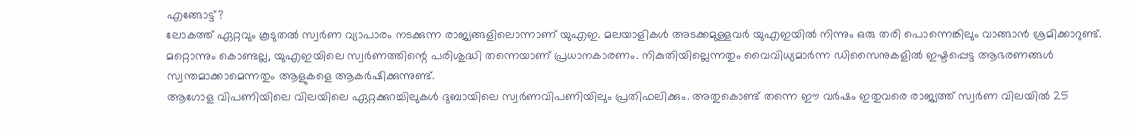എങ്ങോട്ട്?
ലോകത്ത് ഏറ്റവും കൂടുതൽ സ്വർണ വ്യാപാരം നടക്കുന്ന രാജ്യങ്ങളിലൊന്നാണ് യുഎഇ. മലയാളികൾ അടക്കമുള്ളവർ യുഎഇയിൽ നിന്നും ഒരു തരി പൊന്നെങ്കിലും വാങ്ങാൻ ശ്രമിക്കാറുണ്ട്. മറ്റൊന്നും കൊണ്ടല്ല, യുഎഇയിലെ സ്വർണത്തിന്റെ പരിശുദ്ധി തന്നെയാണ് പ്രധാനകാരണം. നികുതിയില്ലെന്നതും വൈവിധ്യമാർന്ന ഡിസൈനുകളിൽ ഇഷ്ടപ്പെട്ട ആഭരണങ്ങൾ സ്വന്തമാക്കാമെന്നതും ആളുകളെ ആകർഷിക്കുന്നുണ്ട്.
ആഗോള വിപണിയിലെ വിലയിലെ ഏറ്റക്കുറച്ചിലുകൾ ദുബായിലെ സ്വർണവിപണിയിലും പ്രതിഫലിക്കും. അതുകൊണ്ട് തന്നെ ഈ വർഷം ഇതുവരെ രാജ്യത്ത് സ്വർണ വിലയിൽ 25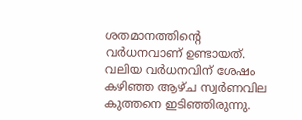ശതമാനത്തിന്റെ വർധനവാണ് ഉണ്ടായത്.
വലിയ വർധനവിന് ശേഷം കഴിഞ്ഞ ആഴ്ച സ്വർണവില കുത്തനെ ഇടിഞ്ഞിരുന്നു.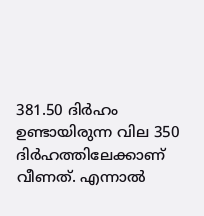381.50 ദിർഹം ഉണ്ടായിരുന്ന വില 350 ദിർഹത്തിലേക്കാണ് വീണത്. എന്നാൽ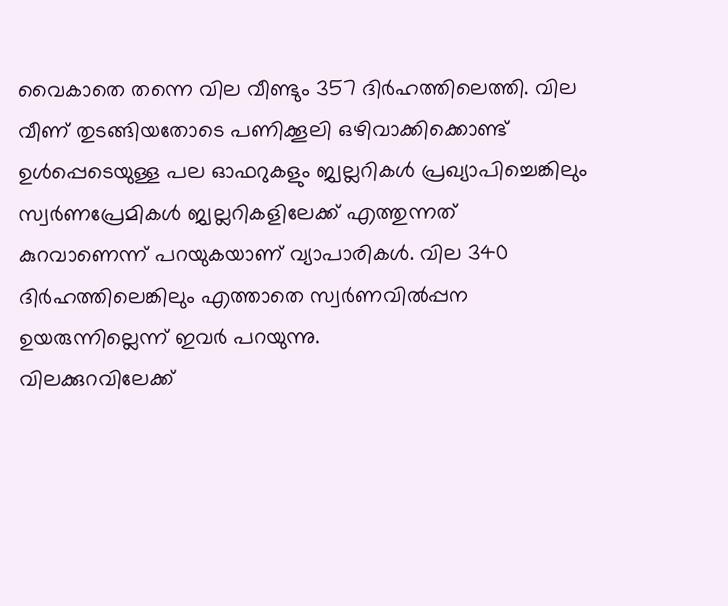വൈകാതെ തന്നെ വില വീണ്ടും 357 ദിർഹത്തിലെത്തി. വില വീണ് തുടങ്ങിയതോടെ പണിക്കൂലി ഒഴിവാക്കിക്കൊണ്ട് ഉൾപ്പെടെയുള്ള പല ഓഫറുകളും ജ്വല്ലറികൾ പ്രഖ്യാപിച്ചെങ്കിലും സ്വർണപ്രേമികൾ ജ്വല്ലറികളിലേക്ക് എത്തുന്നത് കുറവാണെന്ന് പറയുകയാണ് വ്യാപാരികൾ. വില 340 ദിർഹത്തിലെങ്കിലും എത്താതെ സ്വർണവിൽപ്പന ഉയരുന്നില്ലെന്ന് ഇവർ പറയുന്നു.
വിലക്കുറവിലേക്ക്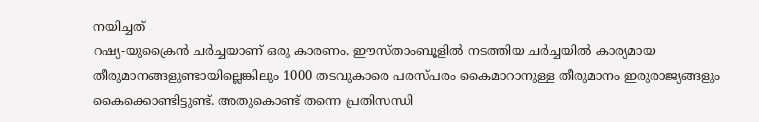നയിച്ചത്
റഷ്യ-യുക്രൈൻ ചർച്ചയാണ് ഒരു കാരണം. ഈസ്താംബൂളിൽ നടത്തിയ ചർച്ചയിൽ കാര്യമായ തീരുമാനങ്ങളുണ്ടായില്ലെങ്കിലും 1000 തടവുകാരെ പരസ്പരം കൈമാറാനുള്ള തീരുമാനം ഇരുരാജ്യങ്ങളും കൈക്കൊണ്ടിട്ടുണ്ട്. അതുകൊണ്ട് തന്നെ പ്രതിസന്ധി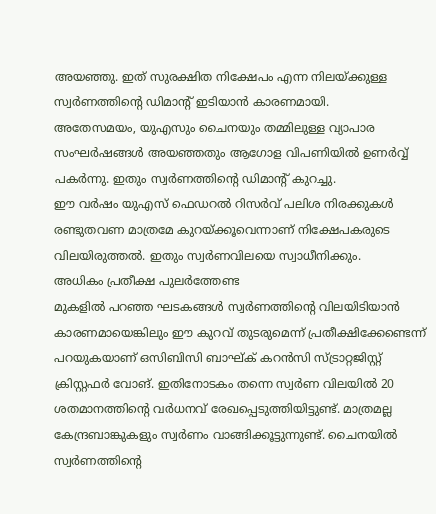അയഞ്ഞു. ഇത് സുരക്ഷിത നിക്ഷേപം എന്ന നിലയ്ക്കുള്ള സ്വർണത്തിന്റെ ഡിമാന്റ് ഇടിയാൻ കാരണമായി.
അതേസമയം, യുഎസും ചൈനയും തമ്മിലുള്ള വ്യാപാര സംഘർഷങ്ങൾ അയഞ്ഞതും ആഗോള വിപണിയിൽ ഉണർവ്വ് പകർന്നു. ഇതും സ്വർണത്തിന്റെ ഡിമാന്റ് കുറച്ചു.
ഈ വർഷം യുഎസ് ഫെഡറൽ റിസർവ് പലിശ നിരക്കുകൾ രണ്ടുതവണ മാത്രമേ കുറയ്ക്കൂവെന്നാണ് നിക്ഷേപകരുടെ വിലയിരുത്തൽ. ഇതും സ്വർണവിലയെ സ്വാധീനിക്കും.
അധികം പ്രതീക്ഷ പുലർത്തേണ്ട
മുകളിൽ പറഞ്ഞ ഘടകങ്ങൾ സ്വർണത്തിന്റെ വിലയിടിയാൻ കാരണമായെങ്കിലും ഈ കുറവ് തുടരുമെന്ന് പ്രതീക്ഷിക്കേണ്ടെന്ന് പറയുകയാണ് ഒസിബിസി ബാഘ്ക് കറൻസി സ്ട്രാറ്റജിസ്റ്റ് ക്രിസ്റ്റഫർ വോങ്. ഇതിനോടകം തന്നെ സ്വർണ വിലയിൽ 20 ശതമാനത്തിന്റെ വർധനവ് രേഖപ്പെടുത്തിയിട്ടുണ്ട്. മാത്രമല്ല കേന്ദ്രബാങ്കുകളും സ്വർണം വാങ്ങിക്കൂട്ടുന്നുണ്ട്. ചൈനയിൽ സ്വർണത്തിന്റെ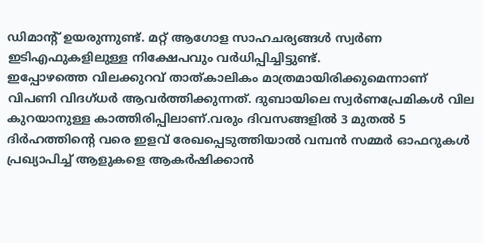ഡിമാന്റ് ഉയരുന്നുണ്ട്. മറ്റ് ആഗോള സാഹചര്യങ്ങൾ സ്വർണ ഇടിഎഫുകളിലുള്ള നിക്ഷേപവും വർധിപ്പിച്ചിട്ടുണ്ട്.
ഇപ്പോഴത്തെ വിലക്കുറവ് താത്കാലികം മാത്രമായിരിക്കുമെന്നാണ് വിപണി വിദഗ്ധർ ആവർത്തിക്കുന്നത്. ദുബായിലെ സ്വർണപ്രേമികൾ വില കുറയാനുള്ള കാത്തിരിപ്പിലാണ്.വരും ദിവസങ്ങളിൽ 3 മുതൽ 5 ദിർഹത്തിന്റെ വരെ ഇളവ് രേഖപ്പെടുത്തിയാൽ വമ്പൻ സമ്മർ ഓഫറുകൾ പ്രഖ്യാപിച്ച് ആളുകളെ ആകർഷിക്കാൻ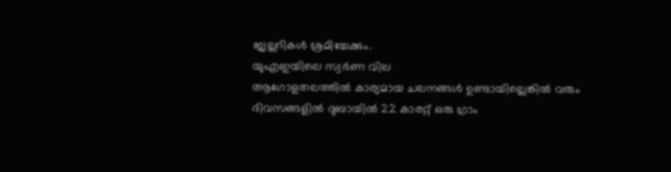ജ്വല്ലറികൾ ശ്രമിച്ചേക്കും.
യുഎഇയിലെ സ്വർണ വില
ആഗോളതലത്തിൽ കാര്യമായ ചലനങ്ങൾ ഉണ്ടായില്ലെങ്കിൽ വരും ദിവസങ്ങളിൽ ദുബായിൽ 22 കാരറ്റ് ഒരു ഗ്രാം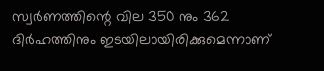സ്വർണത്തിന്റെ വില 350 നും 362 ദിർഹത്തിനും ഇടയിലായിരിക്കുമെന്നാണ്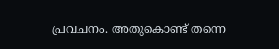പ്രവചനം. അതുകൊണ്ട് തന്നെ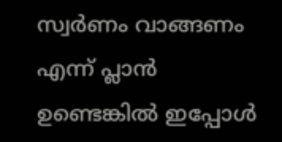സ്വർണം വാങ്ങണം എന്ന് പ്ലാൻ ഉണ്ടെങ്കിൽ ഇപ്പോൾ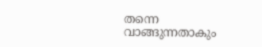തന്നെ വാങ്ങുന്നതാകും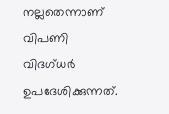നല്ലതെന്നാണ് വിപണി വിദഗ്ധർ ഉപദേശിക്കുന്നത്.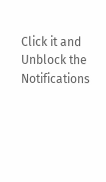Click it and Unblock the Notifications